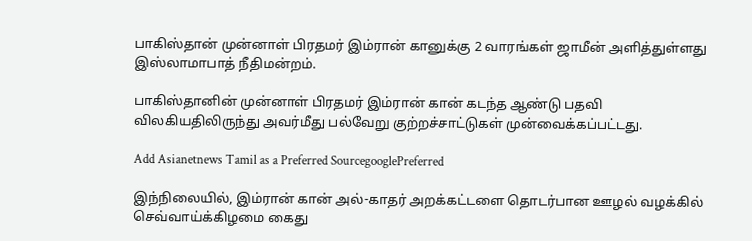பாகிஸ்தான் முன்னாள் பிரதமர் இம்ரான் கானுக்கு 2 வாரங்கள் ஜாமீன் அளித்துள்ளது இஸ்லாமாபாத் நீதிமன்றம்.

பாகிஸ்தானின் முன்னாள் பிரதமர் இம்ரான் கான் கடந்த ஆண்டு பதவி விலகியதிலிருந்து அவர்மீது பல்வேறு குற்றச்சாட்டுகள் முன்வைக்கப்பட்டது.

Add Asianetnews Tamil as a Preferred SourcegooglePreferred

இந்நிலையில், இம்ரான் கான் அல்-காதர் அறக்கட்டளை தொடர்பான ஊழல் வழக்கில் செவ்வாய்க்கிழமை கைது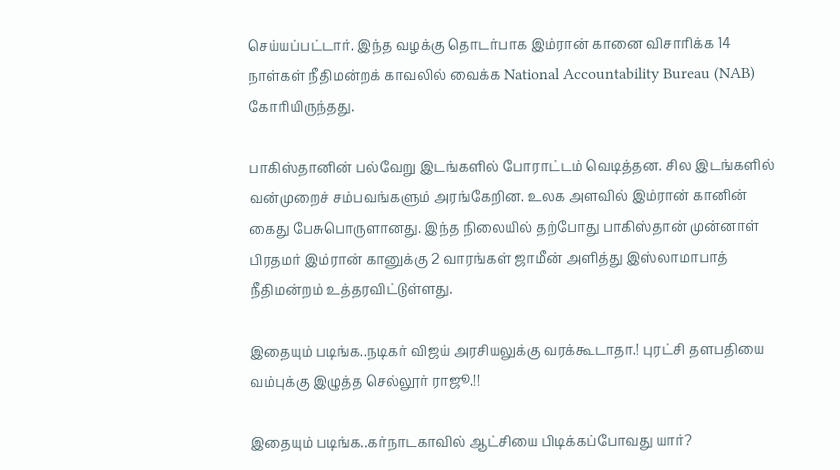செய்யப்பட்டார். இந்த வழக்கு தொடர்பாக இம்ரான் கானை விசாரிக்க 14 நாள்கள் நீதிமன்றக் காவலில் வைக்க National Accountability Bureau (NAB) கோரியிருந்தது.

பாகிஸ்தானின் பல்வேறு இடங்களில் போராட்டம் வெடித்தன. சில இடங்களில் வன்முறைச் சம்பவங்களும் அரங்கேறின. உலக அளவில் இம்ரான் கானின் கைது பேசுபொருளானது. இந்த நிலையில் தற்போது பாகிஸ்தான் முன்னாள் பிரதமர் இம்ரான் கானுக்கு 2 வாரங்கள் ஜாமீன் அளித்து இஸ்லாமாபாத் நீதிமன்றம் உத்தரவிட்டுள்ளது.

இதையும் படிங்க..நடிகர் விஜய் அரசியலுக்கு வரக்கூடாதா.! புரட்சி தளபதியை வம்புக்கு இழுத்த செல்லூர் ராஜூ.!!

இதையும் படிங்க..கர்நாடகாவில் ஆட்சியை பிடிக்கப்போவது யார்?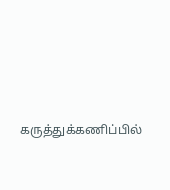கருத்துக்கணிப்பில்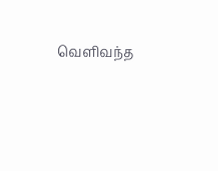வெளிவந்த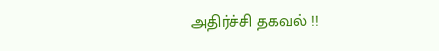அதிர்ச்சி தகவல் !!